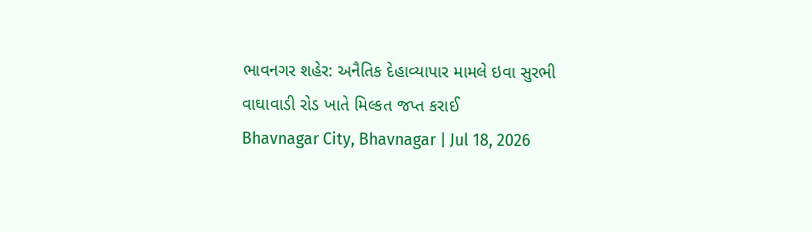ભાવનગર શહેર: અનૈતિક દેહાવ્યાપાર મામલે ઇવા સુરભી વાઘાવાડી રોડ ખાતે મિલ્કત જપ્ત કરાઈ
Bhavnagar City, Bhavnagar | Jul 18, 2026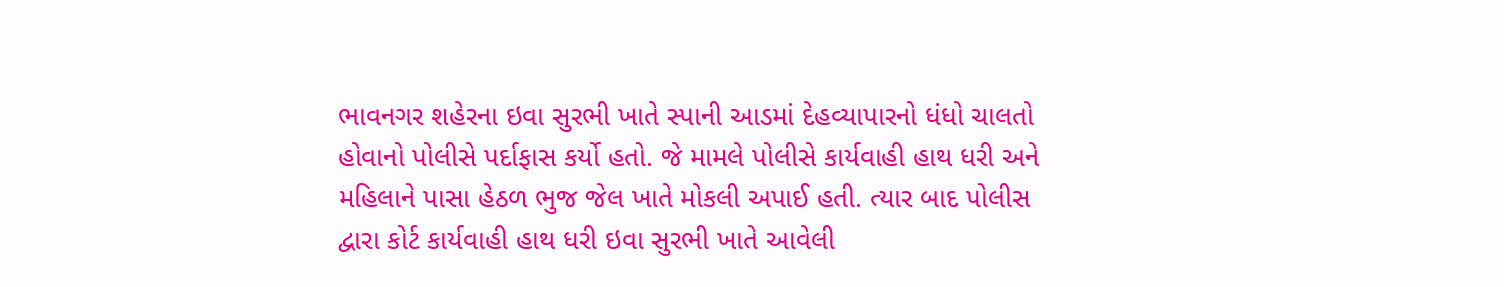ભાવનગર શહેરના ઇવા સુરભી ખાતે સ્પાની આડમાં દેહવ્યાપારનો ધંધો ચાલતો હોવાનો પોલીસે પર્દાફાસ કર્યો હતો. જે મામલે પોલીસે કાર્યવાહી હાથ ધરી અને મહિલાને પાસા હેઠળ ભુજ જેલ ખાતે મોકલી અપાઈ હતી. ત્યાર બાદ પોલીસ દ્વારા કોર્ટ કાર્યવાહી હાથ ધરી ઇવા સુરભી ખાતે આવેલી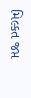મિલ્કત જપ્ત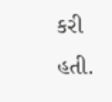કરી હતી.